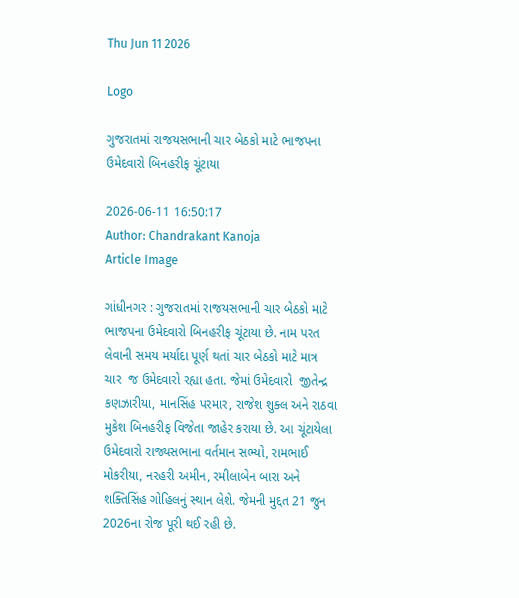Thu Jun 11 2026

Logo

ગુજરાતમાં રાજયસભાની ચાર બેઠકો માટે ભાજપના ઉમેદવારો બિનહરીફ ચૂંટાયા

2026-06-11 16:50:17
Author: Chandrakant Kanoja
Article Image

ગાંધીનગર : ગુજરાતમાં રાજયસભાની ચાર બેઠકો માટે ભાજપના ઉમેદવારો બિનહરીફ ચૂંટાયા છે. નામ પરત લેવાની સમય મર્યાદા પૂર્ણ થતાં ચાર બેઠકો માટે માત્ર  ચાર  જ ઉમેદવારો રહ્યા હતા. જેમાં ઉમેદવારો  જીતેન્દ્ર કણઝારીયા, માનસિંહ પરમાર, રાજેશ શુક્લ અને રાઠવા મુકેશ બિનહરીફ વિજેતા જાહેર કરાયા છે. આ ચૂંટાયેલા ઉમેદવારો રાજ્યસભાના વર્તમાન સભ્યો, રામભાઈ મોકરીયા, નરહરી અમીન, રમીલાબેન બારા અને શક્તિસિંહ ગોહિલનું સ્થાન લેશે. જેમની મુદ્દત 21 જુન 2026ના રોજ પૂરી થઈ રહી છે.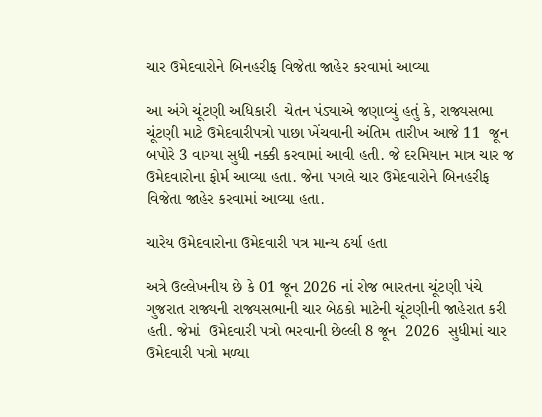ચાર ઉમેદવારોને બિનહરીફ વિજેતા જાહેર કરવામાં આવ્યા

આ અંગે ચૂંટણી અધિકારી  ચેતન પંડ્યાએ જણાવ્યું હતું કે, રાજ્યસભા ચૂંટણી માટે ઉમેદવારીપત્રો પાછા ખેંચવાની અંતિમ તારીખ આજે 11  જૂન બપોરે 3 વાગ્યા સુધી નક્કી કરવામાં આવી હતી. જે દરમિયાન માત્ર ચાર જ ઉમેદવારોના ફોર્મ આવ્યા હતા. જેના પગલે ચાર ઉમેદવારોને બિનહરીફ વિજેતા જાહેર કરવામાં આવ્યા હતા.

ચારેય ઉમેદવારોના ઉમેદવારી પત્ર માન્ય ઠર્યા હતા

અત્રે ઉલ્લેખનીય છે કે 01 જૂન 2026 નાં રોજ ભારતના ચૂંટણી પંચે ગુજરાત રાજ્યની રાજ્યસભાની ચાર બેઠકો માટેની ચૂંટણીની જાહેરાત કરી હતી. જેમાં  ઉમેદવારી પત્રો ભરવાની છેલ્લી 8 જૂન  2026  સુધીમાં ચાર ઉમેદવારી પત્રો મળ્યા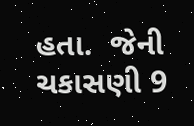હતા.  જેની ચકાસણી 9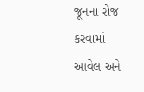જૂનના રોજ કરવામાં આવેલ અને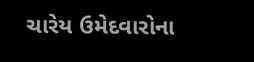ચારેય ઉમેદવારોના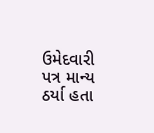ઉમેદવારી પત્ર માન્ય ઠર્યા હતા